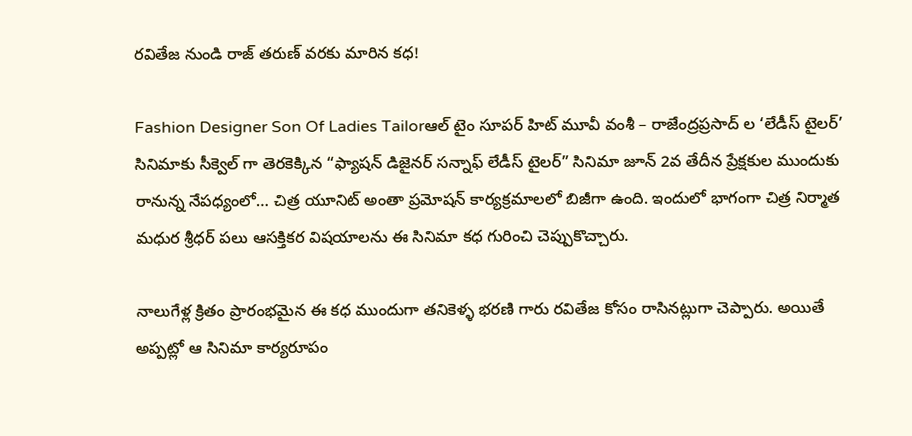రవితేజ నుండి రాజ్ తరుణ్ వరకు మారిన కధ!

Fashion Designer Son Of Ladies Tailorఆల్ టైం సూపర్ హిట్ మూవీ వంశీ – రాజేంద్రప్రసాద్ ల ‘లేడీస్ టైలర్’ సినిమాకు సీక్వెల్ గా తెరకెక్కిన “ఫ్యాషన్ డిజైనర్ సన్నాఫ్ లేడీస్ టైలర్” సినిమా జూన్ 2వ తేదీన ప్రేక్షకుల ముందుకు రానున్న నేపధ్యంలో… చిత్ర యూనిట్ అంతా ప్రమోషన్ కార్యక్రమాలలో బిజీగా ఉంది. ఇందులో భాగంగా చిత్ర నిర్మాత మధుర శ్రీధర్ పలు ఆసక్తికర విషయాలను ఈ సినిమా కధ గురించి చెప్పుకొచ్చారు.

నాలుగేళ్ల క్రితం ప్రారంభమైన ఈ కధ ముందుగా తనికెళ్ళ భరణి గారు రవితేజ కోసం రాసినట్లుగా చెప్పారు. అయితే అప్పట్లో ఆ సినిమా కార్యరూపం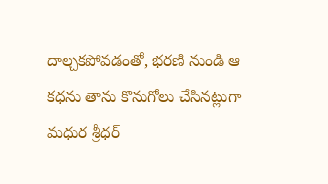దాల్చకపోవడంతో, భరణి నుండి ఆ కధను తాను కొనుగోలు చేసినట్లుగా మధుర శ్రీధర్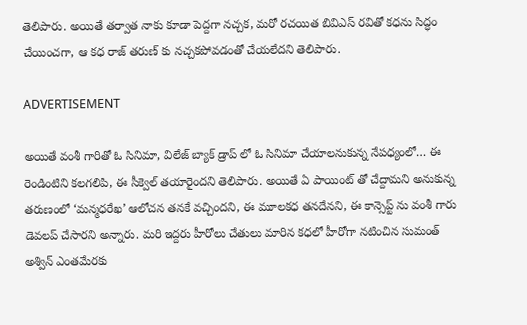తెలిపారు. అయితే తర్వాత నాకు కూడా పెద్దగా నచ్చక, మరో రచయిత బివిఎస్ రవితో కధను సిద్ధం చేయించగా, ఆ కధ రాజ్ తరుణ్ కు నచ్చకపోవడంతో చేయలేదని తెలిపారు.

ADVERTISEMENT

అయితే వంశీ గారితో ఓ సినిమా, విలేజ్ బ్యాక్ డ్రాప్ లో ఓ సినిమా చేయాలనుకున్న నేపధ్యంలో… ఈ రెండింటిని కలగలిపి, ఈ సీక్వెల్ తయారైందని తెలిపారు. అయితే ఏ పాయింట్ తో చేద్దామని అనుకున్న తరుణంలో ‘మన్మధరేఖ’ ఆలోచన తనకే వచ్చిందని, ఈ మూలకధ తనదేనని, ఈ కాన్సెప్ట్ ను వంశీ గారు డెవలప్ చేసారని అన్నారు. మరి ఇద్దరు హీరోలు చేతులు మారిన కధలో హీరోగా నటించిన సుమంత్ అశ్విన్ ఎంతమేరకు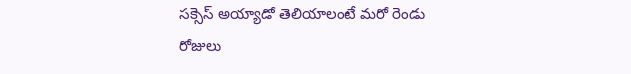సక్సెస్ అయ్యాడో తెలియాలంటే మరో రెండు రోజులు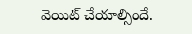వెయిట్ చేయాల్సిందే.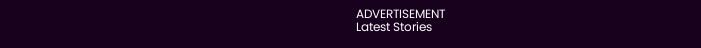ADVERTISEMENT
Latest Stories